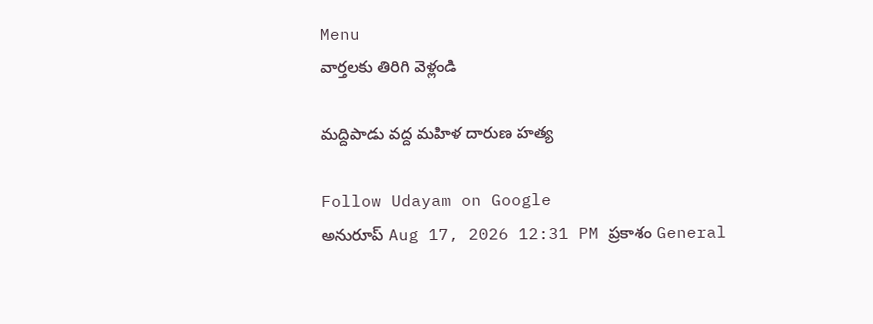Menu
వార్తలకు తిరిగి వెళ్లండి

మద్దిపాడు వద్ద మహిళ దారుణ హత్య

Follow Udayam on Google
అనురూప్ Aug 17, 2026 12:31 PM ప్రకాశం General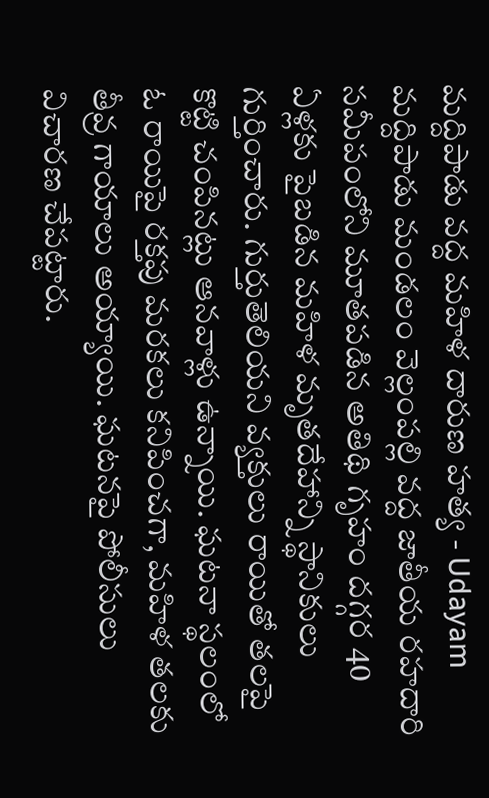మద్దిపాడు వద్ద మహిళ దారుణ హత్య - Udayam
మద్దిపాడు మండలం వెల్లంపల్లి వద్ద జాతీయ రహదారి సమీపంలోని మూతపడిన అతిథి గృహం దగ్గర 40 ఏళ్లకు పైబడిన మహిళ మృతదేహాన్ని స్థానికులు గుర్తించారు. గుర్తుతెలియని వ్యక్తులు రాయితో తలపై కొట్టి చంపినట్లు ఆనవాళ్లు ఉన్నాయి. ఘటనా స్థలంలో ఓ రాయిపై రక్తపు మరకలు కనిపించగా, మహిళ తలకు తీవ్ర గాయాలు అయ్యాయి. ఘటనపై పోలీసులు విచారణ చేపట్టారు.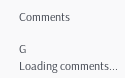Comments

G
Loading comments...